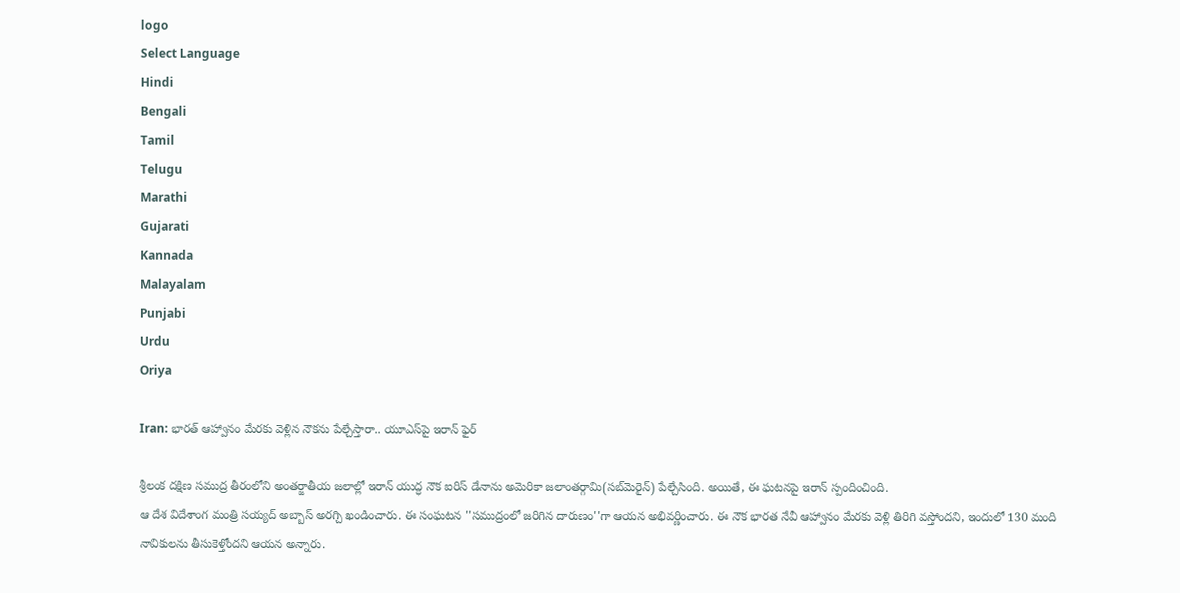logo
Select Language
Hindi
Bengali
Tamil
Telugu
Marathi
Gujarati
Kannada
Malayalam
Punjabi
Urdu
Oriya

Iran: భారత్ ఆహ్వానం మేరకు వెళ్లిన నౌకను పేల్చేస్తారా.. యూఎస్‌పై ఇరాన్ ఫైర్

శ్రీలంక దక్షిణ సముద్ర తీరంలోని అంతర్జాతీయ జలాల్లో ఇరాన్ యుద్ధ నౌక ఐరిస్ డేనాను అమెరికా జలాంతర్గామి(సబ్‌మెరైన్) పేల్చేసింది. అయితే, ఈ ఘటనపై ఇరాన్ స్పందించింది.
ఆ దేశ విదేశాంగ మంత్రి సయ్యద్ అబ్బాస్ అరగ్చి ఖండించారు. ఈ సంఘటన ''సముద్రంలో జరిగిన దారుణం''గా ఆయన అభివర్ణించారు. ఈ నౌక భారత నేవీ ఆహ్వానం మేరకు వెళ్లి తిరిగి వస్తోందని, ఇందులో 130 మంది నావికులను తీసుకెళ్తోందని ఆయన అన్నారు.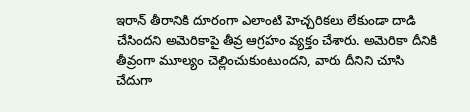ఇరాన్ తీరానికి దూరంగా ఎలాంటి హెచ్చరికలు లేకుండా దాడి చేసిందని అమెరికాపై తీవ్ర ఆగ్రహం వ్యక్తం చేశారు. అమెరికా దీనికి తీవ్రంగా మూల్యం చెల్లించుకుంటుందని, వారు దీనిని చూసి చేదుగా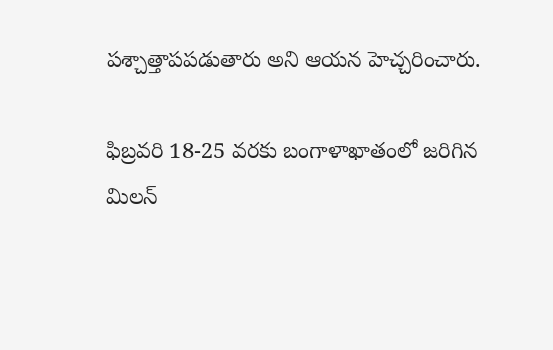పశ్చాత్తాపపడుతారు అని ఆయన హెచ్చరించారు.

ఫిబ్రవరి 18-25 వరకు బంగాళాఖాతంలో జరిగిన మిలన్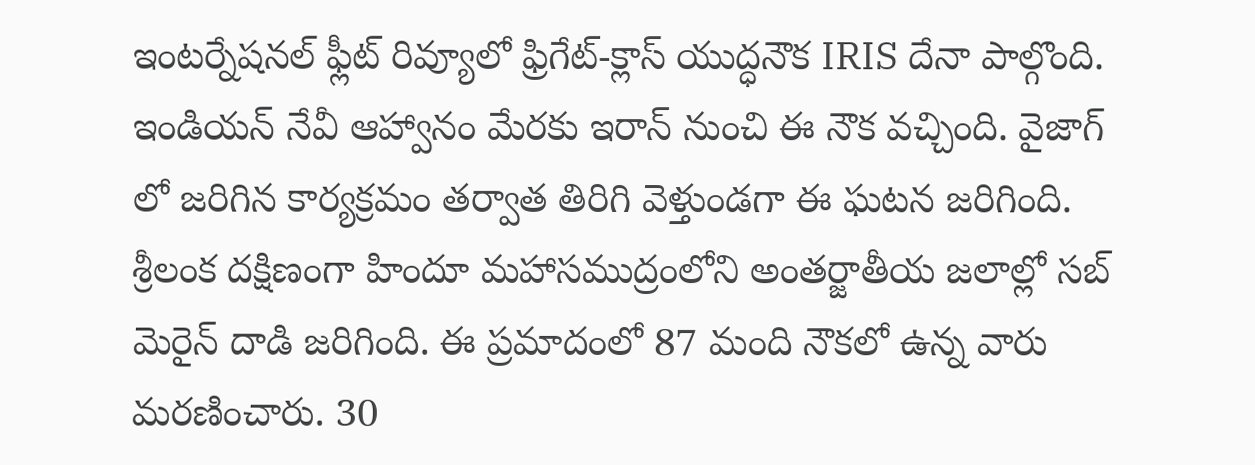ఇంటర్నేషనల్ ఫ్లీట్ రివ్యూలో ఫ్రిగేట్-క్లాస్ యుద్ధనౌక IRIS దేనా పాల్గొంది. ఇండియన్ నేవీ ఆహ్వానం మేరకు ఇరాన్ నుంచి ఈ నౌక వచ్చింది. వైజాగ్ లో జరిగిన కార్యక్రమం తర్వాత తిరిగి వెళ్తుండగా ఈ ఘటన జరిగింది. శ్రీలంక దక్షిణంగా హిందూ మహాసముద్రంలోని అంతర్జాతీయ జలాల్లో సబ్ మెరైన్ దాడి జరిగింది. ఈ ప్రమాదంలో 87 మంది నౌకలో ఉన్న వారు మరణించారు. 30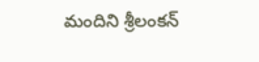మందిని శ్రీలంకన్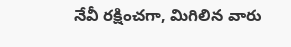నేవీ రక్షించగా, మిగిలిన వారు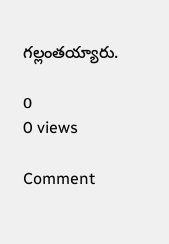గల్లంతయ్యారు.

0
0 views

Comment